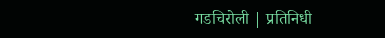गडचिरोली | प्रतिनिधी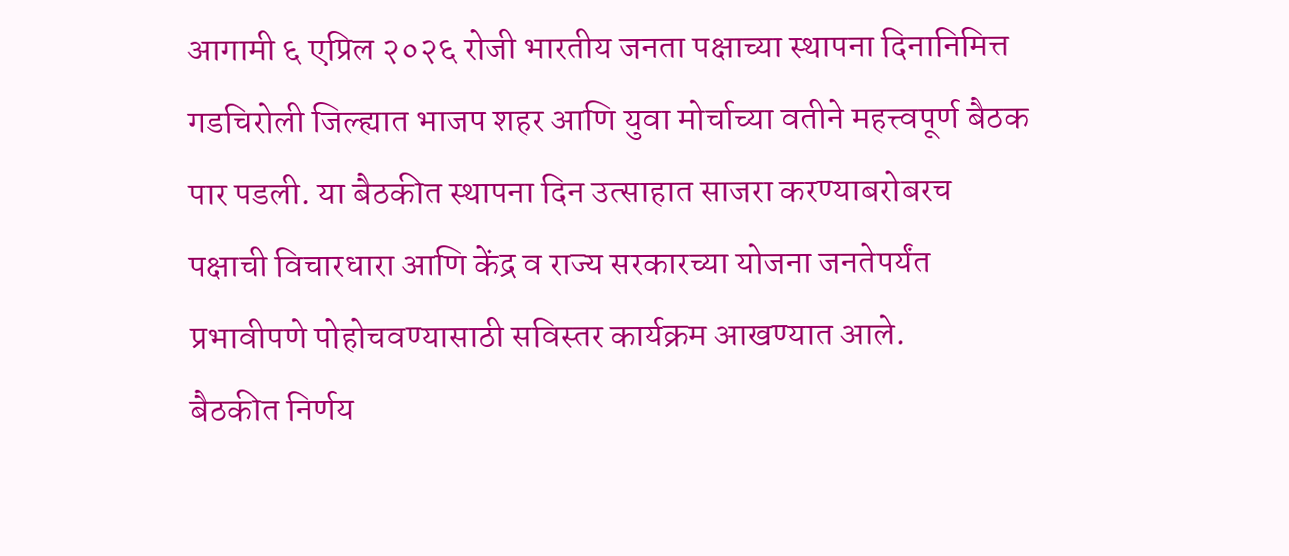आगामी ६ एप्रिल २०२६ रोजी भारतीय जनता पक्षाच्या स्थापना दिनानिमित्त गडचिरोली जिल्ह्यात भाजप शहर आणि युवा मोर्चाच्या वतीने महत्त्वपूर्ण बैठक पार पडली. या बैठकीत स्थापना दिन उत्साहात साजरा करण्याबरोबरच पक्षाची विचारधारा आणि केंद्र व राज्य सरकारच्या योजना जनतेपर्यंत प्रभावीपणे पोहोचवण्यासाठी सविस्तर कार्यक्रम आखण्यात आले.
बैठकीत निर्णय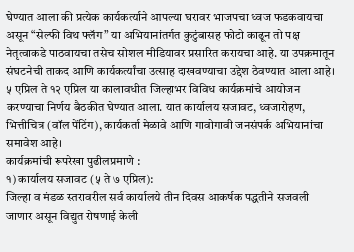घेण्यात आला की प्रत्येक कार्यकर्त्याने आपल्या घरावर भाजपचा ध्वज फडकवायचा असून “सेल्फी विथ फ्लॅग” या अभियानांतर्गत कुटुंबासह फोटो काढून तो पक्ष नेतृत्वाकडे पाठवायचा तसेच सोशल मीडियावर प्रसारित करायचा आहे. या उपक्रमातून संघटनेची ताकद आणि कार्यकर्त्यांचा उत्साह दाखवण्याचा उद्देश ठेवण्यात आला आहे।
५ एप्रिल ते १२ एप्रिल या कालावधीत जिल्हाभर विविध कार्यक्रमांचे आयोजन करण्याचा निर्णय बैठकीत घेण्यात आला. यात कार्यालय सजावट, ध्वजारोहण, भित्तीचित्र (वॉल पेंटिंग), कार्यकर्ता मेळावे आणि गावोगावी जनसंपर्क अभियानांचा समावेश आहे।
कार्यक्रमांची रूपरेखा पुढीलप्रमाणे :
१) कार्यालय सजावट (५ ते ७ एप्रिल):
जिल्हा व मंडळ स्तरावरील सर्व कार्यालये तीन दिवस आकर्षक पद्धतीने सजवली जाणार असून विद्युत रोषणाई केली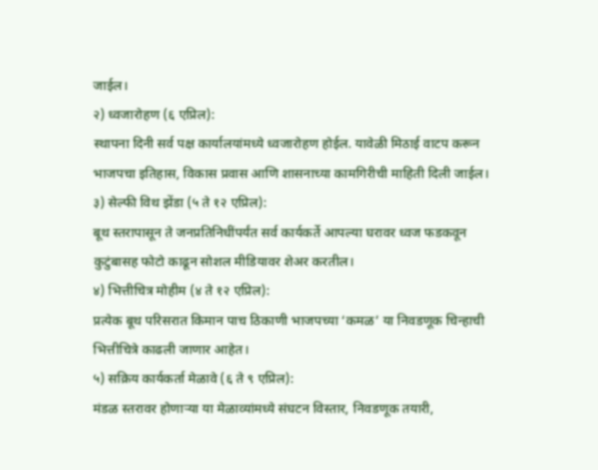जाईल।
२) ध्वजारोहण (६ एप्रिल):
स्थापना दिनी सर्व पक्ष कार्यालयांमध्ये ध्वजारोहण होईल. यावेळी मिठाई वाटप करून भाजपचा इतिहास, विकास प्रवास आणि शासनाच्या कामगिरीची माहिती दिली जाईल।
३) सेल्फी विथ झेंडा (५ ते १२ एप्रिल):
बूथ स्तरापासून ते जनप्रतिनिधींपर्यंत सर्व कार्यकर्ते आपल्या घरावर ध्वज फडकवून कुटुंबासह फोटो काढून सोशल मीडियावर शेअर करतील।
४) भित्तीचित्र मोहीम (४ ते १२ एप्रिल):
प्रत्येक बूथ परिसरात किमान पाच ठिकाणी भाजपच्या ‘कमळ’ या निवडणूक चिन्हाची भित्तीचित्रे काढली जाणार आहेत।
५) सक्रिय कार्यकर्ता मेळावे (६ ते ९ एप्रिल):
मंडळ स्तरावर होणाऱ्या या मेळाव्यांमध्ये संघटन विस्तार, निवडणूक तयारी,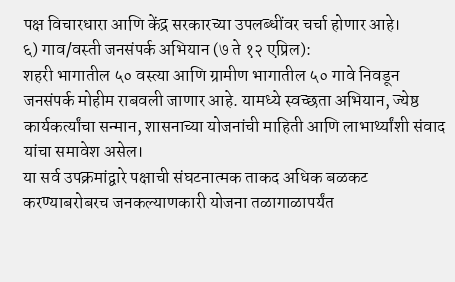पक्ष विचारधारा आणि केंद्र सरकारच्या उपलब्धींवर चर्चा होणार आहे।
६) गाव/वस्ती जनसंपर्क अभियान (७ ते १२ एप्रिल):
शहरी भागातील ५० वस्त्या आणि ग्रामीण भागातील ५० गावे निवडून जनसंपर्क मोहीम राबवली जाणार आहे. यामध्ये स्वच्छता अभियान, ज्येष्ठ कार्यकर्त्यांचा सन्मान, शासनाच्या योजनांची माहिती आणि लाभार्थ्यांशी संवाद यांचा समावेश असेल।
या सर्व उपक्रमांद्वारे पक्षाची संघटनात्मक ताकद अधिक बळकट करण्याबरोबरच जनकल्याणकारी योजना तळागाळापर्यंत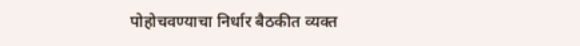पोहोचवण्याचा निर्धार बैठकीत व्यक्त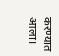करण्यात आला।